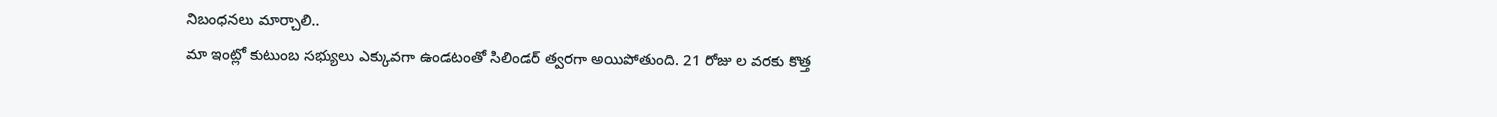నిబంధనలు మార్చాలి..
మా ఇంట్లో కుటుంబ సభ్యులు ఎక్కువగా ఉండటంతో సిలిండర్ త్వరగా అయిపోతుంది. 21 రోజు ల వరకు కొత్త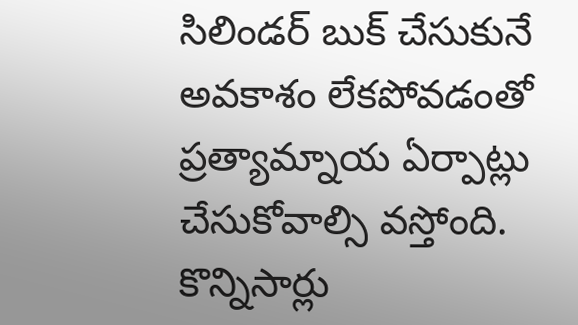సిలిండర్ బుక్ చేసుకునే అవకాశం లేకపోవడంతో ప్రత్యామ్నాయ ఏర్పాట్లు చేసుకోవాల్సి వస్తోంది. కొన్నిసార్లు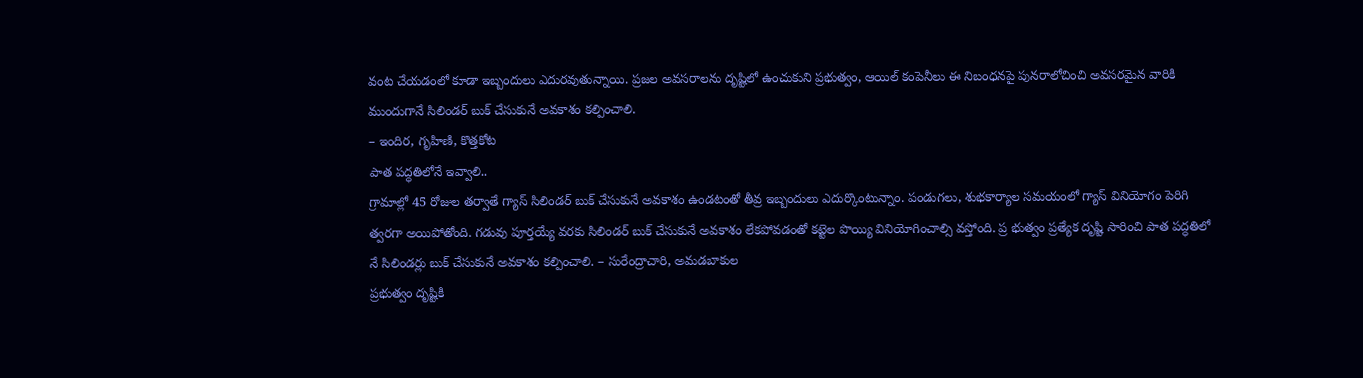వంట చేయడంలో కూడా ఇబ్బందులు ఎదురవుతున్నాయి. ప్రజల అవసరాలను దృష్టిలో ఉంచుకుని ప్రభుత్వం, ఆయిల్ కంపెనీలు ఈ నిబంధనపై పునరాలోచించి అవసరమైన వారికి ముందుగానే సిలిండర్ బుక్ చేసుకునే అవకాశం కల్పించాలి.
– ఇందిర, గృహిణి, కొత్తకోట
పాత పద్ధతిలోనే ఇవ్వాలి..
గ్రామాల్లో 45 రోజుల తర్వాతే గ్యాస్ సిలిండర్ బుక్ చేసుకునే అవకాశం ఉండటంతో తీవ్ర ఇబ్బందులు ఎదుర్కొంటున్నాం. పండుగలు, శుభకార్యాల సమయంలో గ్యాస్ వినియోగం పెరిగి త్వరగా అయిపోతోంది. గడువు పూర్తయ్యే వరకు సిలిండర్ బుక్ చేసుకునే అవకాశం లేకపోవడంతో కట్టెల పొయ్యి వినియోగించాల్సి వస్తోంది. ప్ర భుత్వం ప్రత్యేక దృష్టి సారించి పాత పద్ధతిలో నే సిలిండర్లు బుక్ చేసుకునే అవకాశం కల్పించాలి. – సురేంద్రాచారి, అమడబాకుల
ప్రభుత్వం దృష్టికి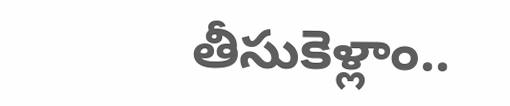తీసుకెళ్లాం..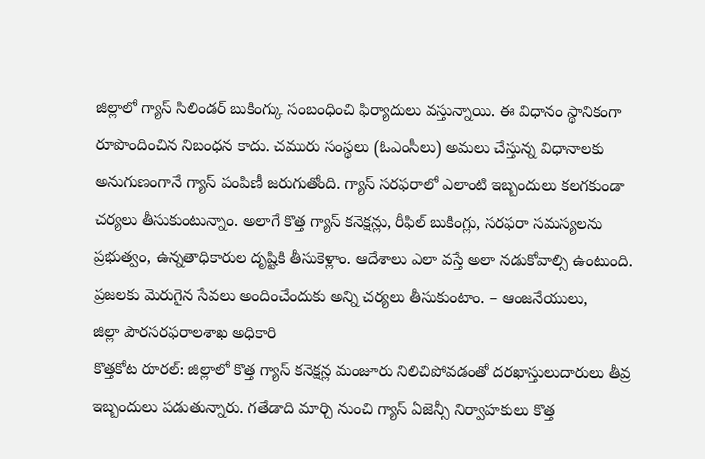జిల్లాలో గ్యాస్ సిలిండర్ బుకింగ్కు సంబంధించి ఫిర్యాదులు వస్తున్నాయి. ఈ విధానం స్థానికంగా రూపొందించిన నిబంధన కాదు. చమురు సంస్థలు (ఓఎంసీలు) అమలు చేస్తున్న విధానాలకు అనుగుణంగానే గ్యాస్ పంపిణీ జరుగుతోంది. గ్యాస్ సరఫరాలో ఎలాంటి ఇబ్బందులు కలగకుండా చర్యలు తీసుకుంటున్నాం. అలాగే కొత్త గ్యాస్ కనెక్షన్లు, రీఫిల్ బుకింగ్లు, సరఫరా సమస్యలను ప్రభుత్వం, ఉన్నతాధికారుల దృష్టికి తీసుకెళ్లాం. ఆదేశాలు ఎలా వస్తే అలా నడుకోవాల్సి ఉంటుంది. ప్రజలకు మెరుగైన సేవలు అందించేందుకు అన్ని చర్యలు తీసుకుంటాం. – ఆంజనేయులు,
జిల్లా పౌరసరఫరాలశాఖ అధికారి
కొత్తకోట రూరల్: జిల్లాలో కొత్త గ్యాస్ కనెక్షన్ల మంజూరు నిలిచిపోవడంతో దరఖాస్తులుదారులు తీవ్ర ఇబ్బందులు పడుతున్నారు. గతేడాది మార్చి నుంచి గ్యాస్ ఏజెన్సీ నిర్వాహకులు కొత్త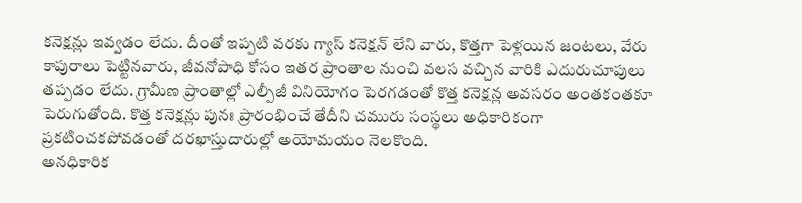కనెక్షన్లు ఇవ్వడం లేదు. దీంతో ఇప్పటి వరకు గ్యాస్ కనెక్షన్ లేని వారు, కొత్తగా పెళ్లయిన జంటలు, వేరు కాపురాలు పెట్టినవారు, జీవనోపాధి కోసం ఇతర ప్రాంతాల నుంచి వలస వచ్చిన వారికి ఎదురుచూపులు తప్పడం లేదు. గ్రామీణ ప్రాంతాల్లో ఎల్పీజీ వినియోగం పెరగడంతో కొత్త కనెక్షన్ల అవసరం అంతకంతకూ పెరుగుతోంది. కొత్త కనెక్షన్లు పునః ప్రారంభించే తేదీని చమురు సంస్థలు అధికారికంగా ప్రకటించకపోవడంతో దరఖాస్తుదారుల్లో అయోమయం నెలకొంది.
అనధికారిక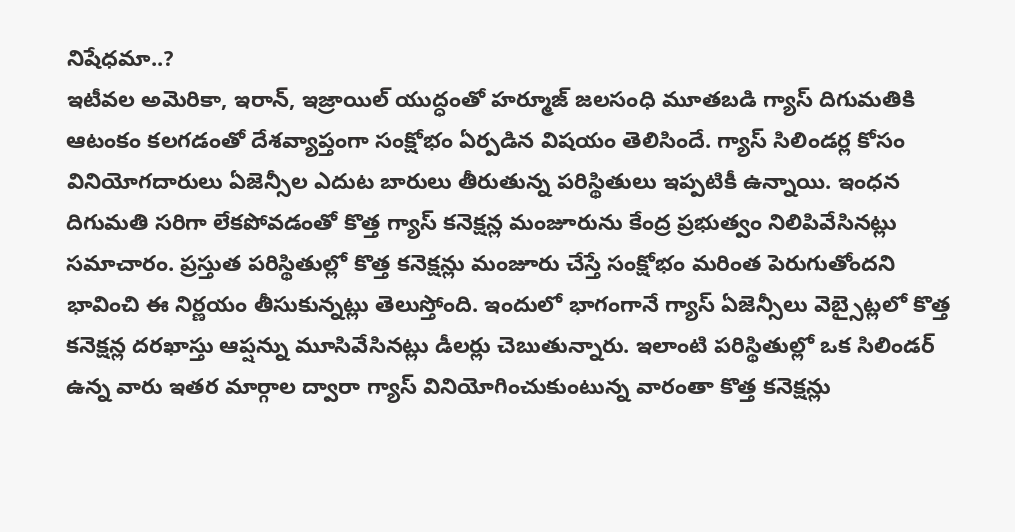నిషేధమా..?
ఇటీవల అమెరికా, ఇరాన్, ఇజ్రాయిల్ యుద్ధంతో హర్మూజ్ జలసంధి మూతబడి గ్యాస్ దిగుమతికి ఆటంకం కలగడంతో దేశవ్యాప్తంగా సంక్షోభం ఏర్పడిన విషయం తెలిసిందే. గ్యాస్ సిలిండర్ల కోసం వినియోగదారులు ఏజెన్సీల ఎదుట బారులు తీరుతున్న పరిస్థితులు ఇప్పటికీ ఉన్నాయి. ఇంధన దిగుమతి సరిగా లేకపోవడంతో కొత్త గ్యాస్ కనెక్షన్ల మంజూరును కేంద్ర ప్రభుత్వం నిలిపివేసినట్లు సమాచారం. ప్రస్తుత పరిస్థితుల్లో కొత్త కనెక్షన్లు మంజూరు చేస్తే సంక్షోభం మరింత పెరుగుతోందని భావించి ఈ నిర్ణయం తీసుకున్నట్లు తెలుస్తోంది. ఇందులో భాగంగానే గ్యాస్ ఏజెన్సీలు వెబ్సైట్లలో కొత్త కనెక్షన్ల దరఖాస్తు ఆప్షన్ను మూసివేసినట్లు డీలర్లు చెబుతున్నారు. ఇలాంటి పరిస్థితుల్లో ఒక సిలిండర్ ఉన్న వారు ఇతర మార్గాల ద్వారా గ్యాస్ వినియోగించుకుంటున్న వారంతా కొత్త కనెక్షన్లు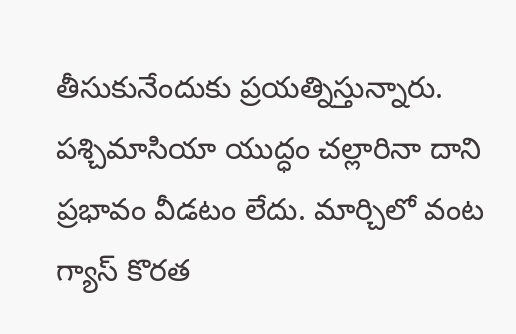తీసుకునేందుకు ప్రయత్నిస్తున్నారు. పశ్చిమాసియా యుద్ధం చల్లారినా దాని ప్రభావం వీడటం లేదు. మార్చిలో వంట గ్యాస్ కొరత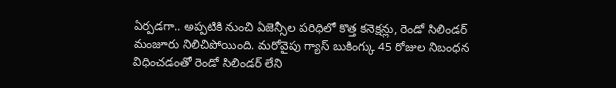ఏర్పడగా.. అప్పటికి నుంచి ఏజెన్సీల పరిధిలో కొత్త కనెక్షన్లు, రెండో సిలిండర్ మంజూరు నిలిచిపోయింది. మరోవైపు గ్యాస్ బుకింగ్కు 45 రోజుల నిబంధన విధించడంతో రెండో సిలిండర్ లేని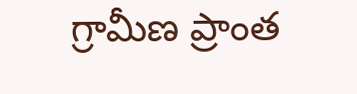గ్రామీణ ప్రాంత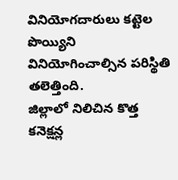వినియోగదారులు కట్టెల పొయ్యిని వినియోగించాల్సిన పరిస్థితి తలెత్తింది.
జిల్లాలో నిలిచిన కొత్త కనెక్షన్ల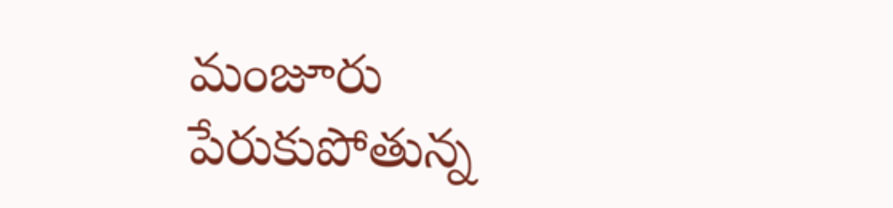మంజూరు
పేరుకుపోతున్న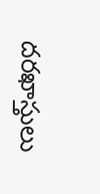దరఖాస్తులు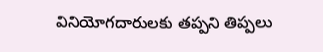వినియోగదారులకు తప్పని తిప్పలు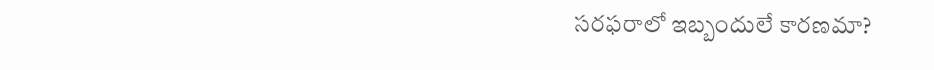సరఫరాలో ఇబ్బందులే కారణమా?